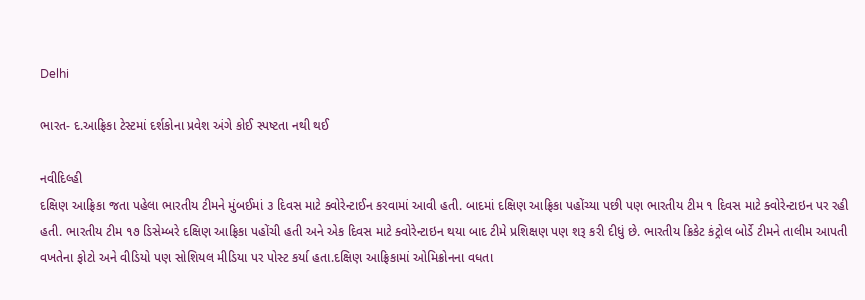Delhi

ભારત- દ.આફ્રિકા ટેસ્ટમાં દર્શકોના પ્રવેશ અંગે કોઈ સ્પષ્ટતા નથી થઈ

નવીદિલ્હી
દક્ષિણ આફ્રિકા જતા પહેલા ભારતીય ટીમને મુંબઈમાં ૩ દિવસ માટે ક્વોરેન્ટાઈન કરવામાં આવી હતી. બાદમાં દક્ષિણ આફ્રિકા પહોંચ્યા પછી પણ ભારતીય ટીમ ૧ દિવસ માટે ક્વોરેન્ટાઇન પર રહી હતી. ભારતીય ટીમ ૧૭ ડિસેમ્બરે દક્ષિણ આફ્રિકા પહોંચી હતી અને એક દિવસ માટે ક્વોરેન્ટાઇન થયા બાદ ટીમે પ્રશિક્ષણ પણ શરૂ કરી દીધું છે. ભારતીય ક્રિકેટ કંટ્રોલ બોર્ડે ટીમને તાલીમ આપતી વખતેના ફોટો અને વીડિયો પણ સોશિયલ મીડિયા પર પોસ્ટ કર્યા હતા.દક્ષિણ આફ્રિકામાં ઓમિક્રોનના વધતા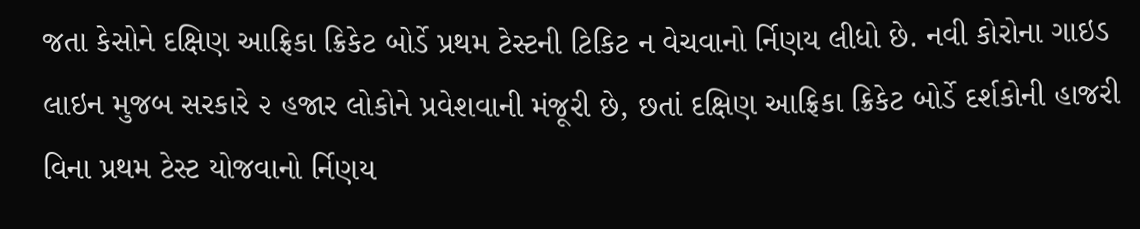જતા કેસોને દક્ષિણ આફ્રિકા ક્રિકેટ બોર્ડે પ્રથમ ટેસ્ટની ટિકિટ ન વેચવાનો ર્નિણય લીધો છે. નવી કોરોના ગાઇડ લાઇન મુજબ સરકારે ૨ હજાર લોકોને પ્રવેશવાની મંજૂરી છે, છતાં દક્ષિણ આફ્રિકા ક્રિકેટ બોર્ડે દર્શકોની હાજરી વિના પ્રથમ ટેસ્ટ યોજવાનો ર્નિણય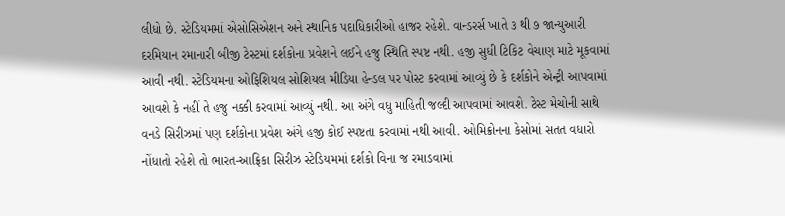લીધો છે. સ્ટેડિયમમાં એસોસિએશન અને સ્થાનિક પદાધિકારીઓ હાજર રહેશે. વાન્ડરર્સ ખાતે ૩ થી ૭ જાન્યુઆરી દરમિયાન રમાનારી બીજી ટેસ્ટમાં દર્શકોના પ્રવેશને લઈને હજુ સ્થિતિ સ્પષ્ટ નથી. હજી સુધી ટિકિટ વેચાણ માટે મૂકવામાં આવી નથી. સ્ટેડિયમના ઓફિશિયલ સોશિયલ મીડિયા હેન્ડલ પર પોસ્ટ કરવામાં આવ્યું છે કે દર્શકોને એન્ટ્રી આપવામાં આવશે કે નહીં તે હજુ નક્કી કરવામાં આવ્યું નથી. આ અંગે વધુ માહિતી જલ્દી આપવામાં આવશે. ટેસ્ટ મેચોની સાથે વનડે સિરીઝમાં પણ દર્શકોના પ્રવેશ અંગે હજી કોઈ સ્પષ્ટતા કરવામાં નથી આવી. ઓમિક્રોનના કેસોમાં સતત વધારો નોંધાતો રહેશે તો ભારત-આફ્રિકા સિરીઝ સ્ટેડિયમમાં દર્શકો વિના જ રમાડવામાં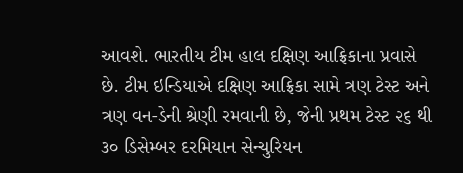આવશે. ભારતીય ટીમ હાલ દક્ષિણ આફ્રિકાના પ્રવાસે છે. ટીમ ઇન્ડિયાએ દક્ષિણ આફ્રિકા સામે ત્રણ ટેસ્ટ અને ત્રણ વન-ડેની શ્રેણી રમવાની છે, જેની પ્રથમ ટેસ્ટ ૨૬ થી ૩૦ ડિસેમ્બર દરમિયાન સેન્ચુરિયન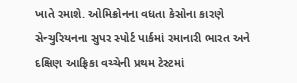ખાતે રમાશે. ઓમિક્રોનના વધતા કેસોના કારણે સેન્ચુરિયનના સુપર સ્પોર્ટ પાર્કમાં રમાનારી ભારત અને દક્ષિણ આફ્રિકા વચ્ચેની પ્રથમ ટેસ્ટમાં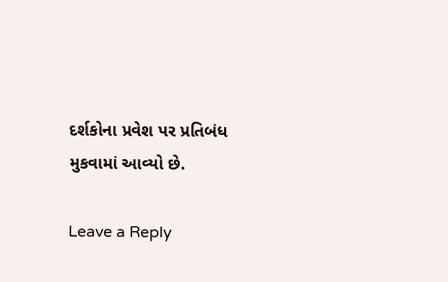દર્શકોના પ્રવેશ પર પ્રતિબંધ મુકવામાં આવ્યો છે.

Leave a Reply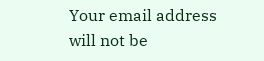Your email address will not be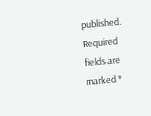published. Required fields are marked *